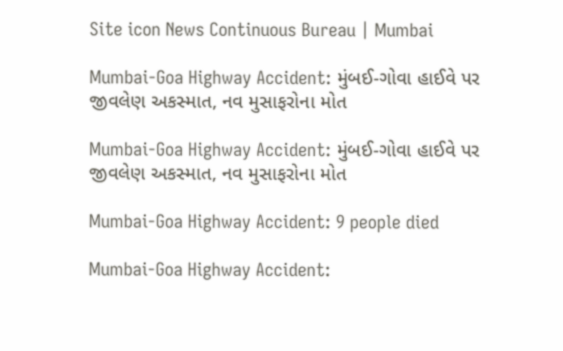Site icon News Continuous Bureau | Mumbai

Mumbai-Goa Highway Accident: મુંબઈ-ગોવા હાઈવે પર જીવલેણ અકસ્માત, નવ મુસાફરોના મોત

Mumbai-Goa Highway Accident: મુંબઈ-ગોવા હાઈવે પર જીવલેણ અકસ્માત, નવ મુસાફરોના મોત

Mumbai-Goa Highway Accident: 9 people died

Mumbai-Goa Highway Accident: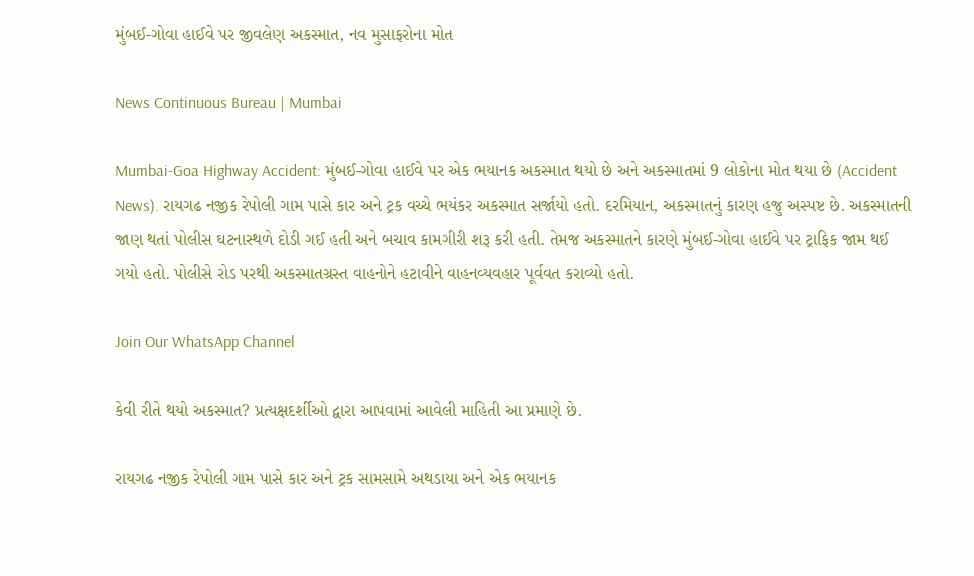મુંબઈ-ગોવા હાઈવે પર જીવલેણ અકસ્માત, નવ મુસાફરોના મોત

News Continuous Bureau | Mumbai

Mumbai-Goa Highway Accident: મુંબઈ-ગોવા હાઈવે પર એક ભયાનક અકસ્માત થયો છે અને અકસ્માતમાં 9 લોકોના મોત થયા છે (Accident News). રાયગઢ નજીક રેપોલી ગામ પાસે કાર અને ટ્રક વચ્ચે ભયંકર અકસ્માત સર્જાયો હતો. દરમિયાન, અકસ્માતનું કારણ હજુ અસ્પષ્ટ છે. અકસ્માતની જાણ થતાં પોલીસ ઘટનાસ્થળે દોડી ગઈ હતી અને બચાવ કામગીરી શરૂ કરી હતી. તેમજ અકસ્માતને કારણે મુંબઈ-ગોવા હાઈવે પર ટ્રાફિક જામ થઈ ગયો હતો. પોલીસે રોડ પરથી અકસ્માતગ્રસ્ત વાહનોને હટાવીને વાહનવ્યવહાર પૂર્વવત કરાવ્યો હતો.

Join Our WhatsApp Channel

કેવી રીતે થયો અકસ્માત? પ્રત્યક્ષદર્શીઓ દ્વારા આપવામાં આવેલી માહિતી આ પ્રમાણે છે.

રાયગઢ નજીક રેપોલી ગામ પાસે કાર અને ટ્રક સામસામે અથડાયા અને એક ભયાનક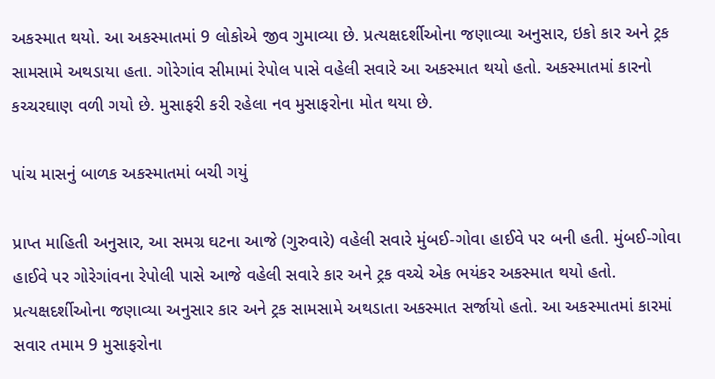અકસ્માત થયો. આ અકસ્માતમાં 9 લોકોએ જીવ ગુમાવ્યા છે. પ્રત્યક્ષદર્શીઓના જણાવ્યા અનુસાર, ઇકો કાર અને ટ્રક સામસામે અથડાયા હતા. ગોરેગાંવ સીમામાં રેપોલ પાસે વહેલી સવારે આ અકસ્માત થયો હતો. અકસ્માતમાં કારનો કચ્ચરઘાણ વળી ગયો છે. મુસાફરી કરી રહેલા નવ મુસાફરોના મોત થયા છે.

પાંચ માસનું બાળક અકસ્માતમાં બચી ગયું

પ્રાપ્ત માહિતી અનુસાર, આ સમગ્ર ઘટના આજે (ગુરુવારે) વહેલી સવારે મુંબઈ-ગોવા હાઈવે પર બની હતી. મુંબઈ-ગોવા હાઈવે પર ગોરેગાંવના રેપોલી પાસે આજે વહેલી સવારે કાર અને ટ્રક વચ્ચે એક ભયંકર અકસ્માત થયો હતો. પ્રત્યક્ષદર્શીઓના જણાવ્યા અનુસાર કાર અને ટ્રક સામસામે અથડાતા અકસ્માત સર્જાયો હતો. આ અકસ્માતમાં કારમાં સવાર તમામ 9 મુસાફરોના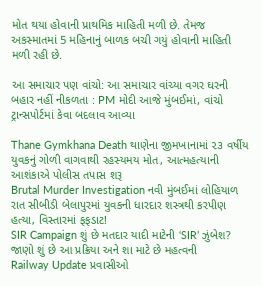મોત થયા હોવાની પ્રાથમિક માહિતી મળી છે. તેમજ અકસ્માતમાં 5 મહિનાનું બાળક બચી ગયું હોવાની માહિતી મળી રહી છે.

આ સમાચાર પણ વાંચો: આ સમાચાર વાંચ્યા વગર ઘરની બહાર નહીં નીકળતા : PM મોદી આજે મુંબઈમાં, વાંચો ટ્રાન્સપોર્ટમાં કેવા બદલાવ આવ્યા

Thane Gymkhana Death થાણેના જીમખાનામાં ૨૩ વર્ષીય યુવકનું ગોળી વાગવાથી રહસ્યમય મોત, આત્મહત્યાની આશંકાએ પોલીસ તપાસ શરૂ
Brutal Murder Investigation નવી મુંબઈમાં લોહિયાળ રાત સીબીડી બેલાપુરમાં યુવકની ધારદાર શસ્ત્રથી કરપીણ હત્યા, વિસ્તારમાં ફફડાટ!
SIR Campaign શું છે મતદાર યાદી માટેની ‘SIR’ ઝુંબેશ? જાણો શું છે આ પ્રક્રિયા અને શા માટે છે મહત્વની
Railway Update પ્રવાસીઓ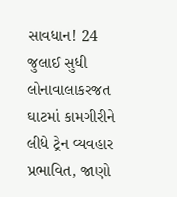સાવધાન! 24 જુલાઈ સુધી લોનાવાલાકરજત ઘાટમાં કામગીરીને લીધે ટ્રેન વ્યવહાર પ્રભાવિત, જાણો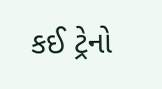કઈ ટ્રેનો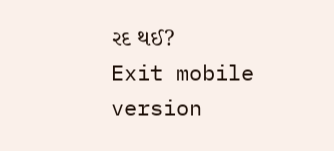રદ થઈ?
Exit mobile version